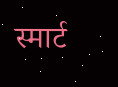स्मार्ट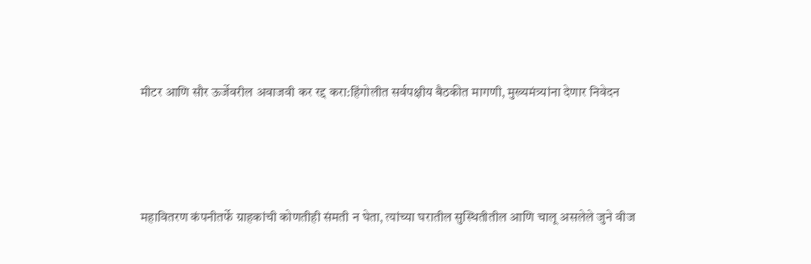मीटर आणि सौर ऊर्जेवरील अवाजवी कर रद्द करा:हिंगोलीत सर्वपक्षीय बैठकीत मागणी, मुख्यमंत्र्यांना देणार निवेदन




महावितरण कंपनीतर्फे ग्राहकांची कोणतीही संमती न घेता, त्यांच्या घरातील सुस्थितीतील आणि चालू असलेले जुने वीज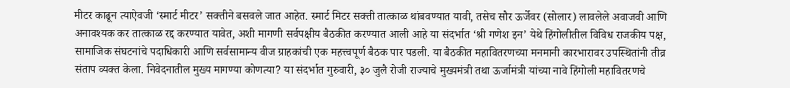मीटर काढून त्याऐवजी ‘स्मार्ट मीटर’ सक्तीने बसवले जात आहेत. स्मार्ट मिटर सक्ती तात्काळ थांबवण्यात यावी, तसेच सौर ऊर्जेवर (सोलार) लावलेले अवाजवी आणि अनावश्यक कर तात्काळ रद्द करण्यात यावेत, अशी मागणी सर्वपक्षीय बैठकीत करण्यात आली आहे या संदर्भात ‘श्री गणेश इन’ येथे हिंगोलीतील विविध राजकीय पक्ष, सामाजिक संघटनांचे पदाधिकारी आणि सर्वसामान्य वीज ग्राहकांची एक महत्त्वपूर्ण बैठक पार पडली. या बैठकीत महावितरणच्या मनमानी कारभारावर उपस्थितांनी तीव्र संताप व्यक्त केला. निवेदनातील मुख्य मागण्या कोणत्या? या संदर्भात गुरुवारी, ३० जुलै रोजी राज्याचे मुख्यमंत्री तथा ऊर्जामंत्री यांच्या नावे हिंगोली महावितरणचे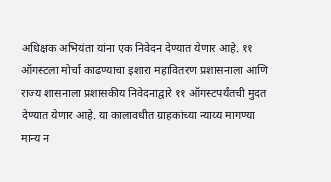अधिक्षक अभियंता यांना एक निवेदन देण्यात येणार आहे. ११ ऑगस्टला मोर्चा काढण्याचा इशारा महावितरण प्रशासनाला आणि राज्य शासनाला प्रशासकीय निवेदनाद्वारे ११ ऑगस्टपर्यंतची मुदत देण्यात येणार आहे. या कालावधीत ग्राहकांच्या न्याय्य मागण्या मान्य न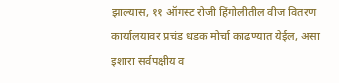झाल्यास, ११ ऑगस्ट रोजी हिंगोलीतील वीज वितरण कार्यालयावर प्रचंड धडक मोर्चा काढण्यात येईल, असा इशारा सर्वपक्षीय व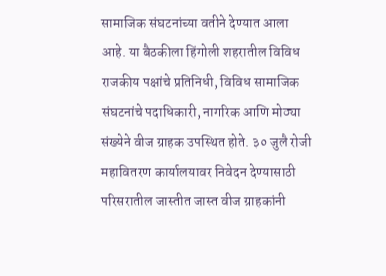सामाजिक संघटनांच्या वतीने देण्यात आला आहे. या बैठकीला हिंगोली शहरातील विविध राजकीय पक्षांचे प्रतिनिधी, विविध सामाजिक संघटनांचे पदाधिकारी, नागरिक आणि मोठ्या संख्येने वीज ग्राहक उपस्थित होते. ३० जुलै रोजी महावितरण कार्यालयावर निवेदन देण्यासाठी परिसरातील जास्तीत जास्त वीज ग्राहकांनी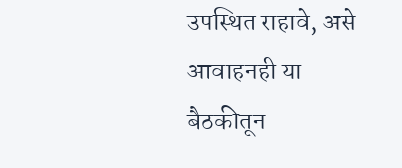उपस्थित राहावे, असे आवाहनही या बैठकीतून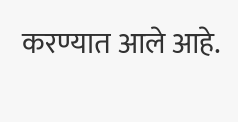करण्यात आले आहे.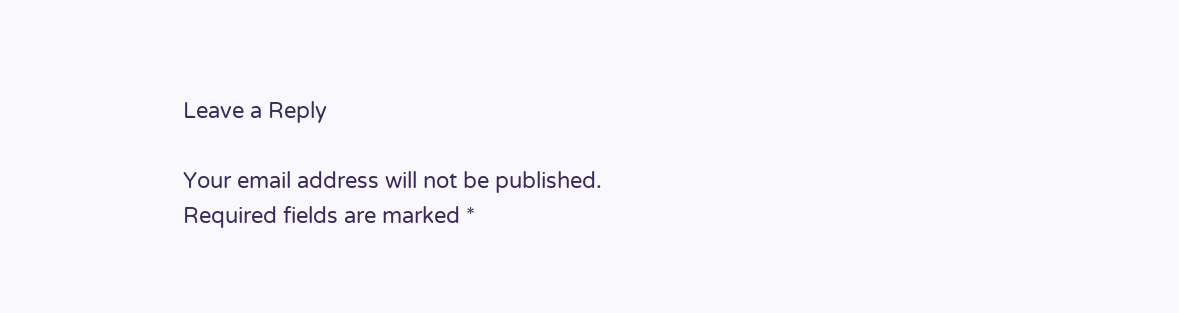Leave a Reply

Your email address will not be published. Required fields are marked *